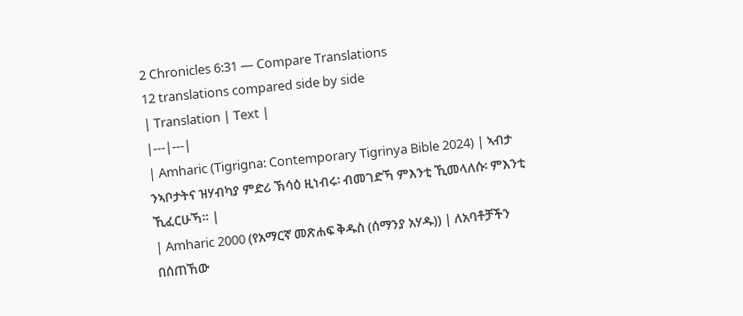2 Chronicles 6:31 — Compare Translations
12 translations compared side by side
| Translation | Text |
|---|---|
| Amharic (Tigrigna: Contemporary Tigrinya Bible 2024) | ኣብታ ንኣቦታትና ዝሃብካያ ምድሪ ኽሳዕ ዚነብሩ፡ ብመገድኻ ምእንቲ ኺመላለሱ፡ ምእንቲ ኺፈርሁኻ። |
| Amharic 2000 (የአማርኛ መጽሐፍ ቅዱስ (ሰማንያ አሃዱ)) | ለአባቶቻችን በሰጠኸው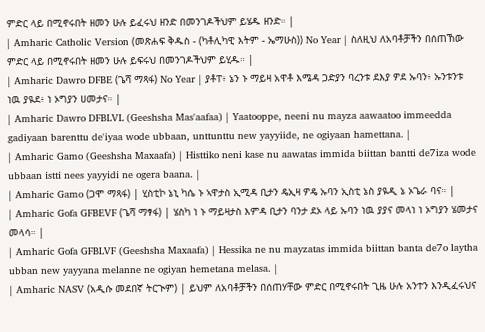ምድር ላይ በሚኖሩበት ዘመን ሁሉ ይፈሩህ ዘንድ በመንገዶችህም ይሄዱ ዘንድ። |
| Amharic Catholic Version (መጽሐፍ ቅዱስ - (ካቶሊካዊ እትም - ኤማሁስ)) No Year | ስለዚህ ለአባቶቻችን በሰጠኸው ምድር ላይ በሚኖሩበት ዘመን ሁሉ ይፍሩህ በመንገዶችህም ይሂዱ። |
| Amharic Dawro DFBE (ጌሻ ማጻፋ) No Year | ያቶፐ፥ ኔን ኑ ማይዛ አዋቶ እሜዳ ጋድያን ባረንቱ ደእያ ዎደ ኡባን፥ ኡንቱንቱ ነዉ ያዪደ፥ ነ ኦግያን ሀመታና። |
| Amharic Dawro DFBLVL (Geeshsha Mas'aafaa) | Yaatooppe, neeni nu mayza aawaatoo immeedda gadiyaan barenttu de'iyaa wode ubbaan, unttunttu new yayyiide, ne ogiyaan hamettana. |
| Amharic Gamo (Geeshsha Maxaafa) | Histtiko neni kase nu aawatas immida biittan bantti de7iza wode ubbaan istti nees yayyidi ne ogera baana. |
| Amharic Gamo (ጋሞ ማጻፋ) | ሂስቲኮ ኔኒ ካሴ ኑ ኣዋታስ ኢሚዳ ቢታን ዴኢዛ ዎዴ ኡባን ኢስቲ ኔስ ያዪዲ ኔ ኦጌራ ባና። |
| Amharic Gofa GFBEVF (ጌሻ ማፃፋ) | ሄስካ ነ ኑ ማይዛታስ እምዳ ቢታን ባንታ ደኦ ላይ ኡባን ነዉ ያያና መላነ ነ ኦግያን ሄመታና መላሳ። |
| Amharic Gofa GFBLVF (Geeshsha Maxaafa) | Hessika ne nu mayzatas immida biittan banta de7o laytha ubban new yayyana melanne ne ogiyan hemetana melasa. |
| Amharic NASV (አዲሱ መደበኛ ትርጒም) | ይህም ለአባቶቻችን በሰጠሃቸው ምድር በሚኖሩበት ጊዜ ሁሉ አንተን እንዲፈሩህና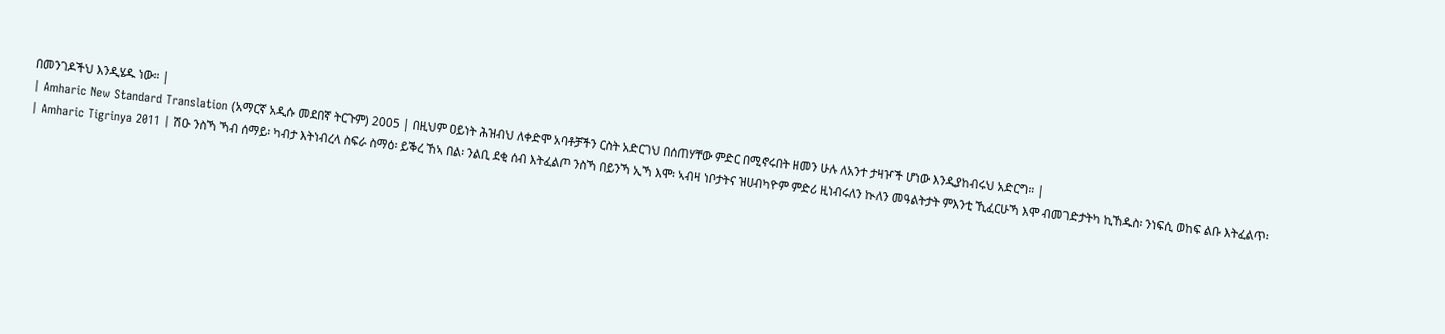በመንገዶችህ እንዲሄዱ ነው። |
| Amharic New Standard Translation (አማርኛ አዲሱ መደበኛ ትርጉም) 2005 | በዚህም ዐይነት ሕዝብህ ለቀድሞ አባቶቻችን ርስት አድርገህ በሰጠሃቸው ምድር በሚኖሩበት ዘመን ሁሉ ለአንተ ታዛዦች ሆነው እንዲያከብሩህ አድርግ። |
| Amharic Tigrinya 2011 | ሽዑ ንስኻ ኻብ ሰማይ፡ ካብታ እትነብረላ ስፍራ ስማዕ፡ ይቕረ ኸኣ በል፡ ንልቢ ደቂ ሰብ እትፈልጦ ንስኻ በይንኻ ኢኻ እሞ፡ ኣብዛ ነቦታትና ዝሀብካዮም ምድሪ ዚነብሩለን ኲለን መዓልትታት ምእንቲ ኺፈርሁኻ እሞ ብመገድታትካ ኪኸዱስ፡ ንነፍሲ ወከፍ ልቡ እትፈልጥ፡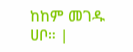ከከም መገዱ ሀቦ። |